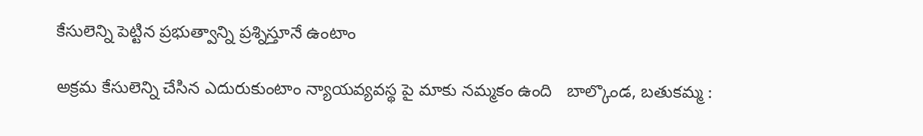కేసులెన్ని పెట్టిన ప్రభుత్వాన్ని ప్రశ్నిస్తూనే ఉంటాం

అక్రమ కేసులెన్ని చేసిన ఎదురుకుంటాం న్యాయవ్యవస్థ పై మాకు నమ్మకం ఉంది   బాల్కొండ, బతుకమ్మ :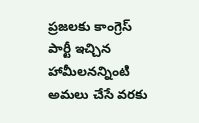ప్రజలకు కాంగ్రెస్ పార్టీ ఇచ్చిన హామీలనన్నింటి అమలు చేసే వరకు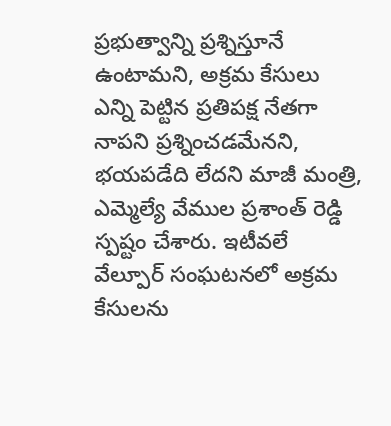ప్రభుత్వాన్ని ప్రశ్నిస్తూనే ఉంటామని, అక్రమ కేసులు ఎన్ని పెట్టిన ప్రతిపక్ష నేతగా నాపని ప్రశ్నించడమేనని, భయపడేది లేదని మాజీ మంత్రి, ఎమ్మెల్యే వేముల ప్రశాంత్ రెడ్డి స్పష్టం చేశారు. ఇటీవలే వేల్పూర్ సంఘటనలో అక్రమ కేసులను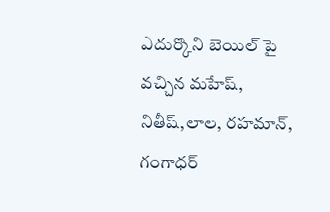ఎదుర్కొని బెయిల్ పై వచ్చిన మహేష్, నితీష్,లాల, రహమాన్, గంగాధర్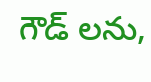గౌడ్ లను,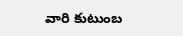వారి కుటుంబ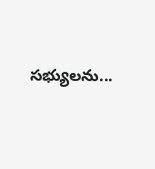సభ్యులను...